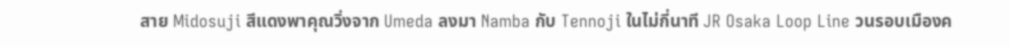สาย Midosuji สีแดงพาคุณวิ่งจาก Umeda ลงมา Namba กับ Tennoji ในไม่กี่นาที JR Osaka Loop Line วนรอบเมืองค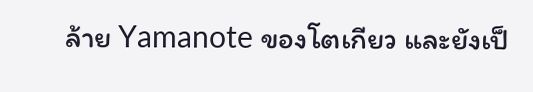ล้าย Yamanote ของโตเกียว และยังเป็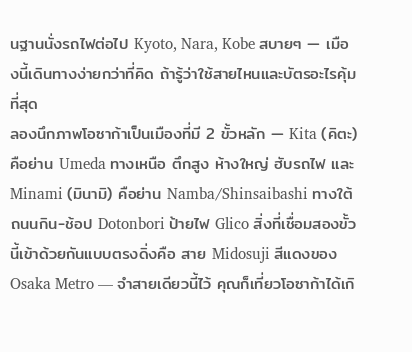นฐานนั่งรถไฟต่อไป Kyoto, Nara, Kobe สบายๆ — เมืองนี้เดินทางง่ายกว่าที่คิด ถ้ารู้ว่าใช้สายไหนและบัตรอะไรคุ้มที่สุด
ลองนึกภาพโอซาก้าเป็นเมืองที่มี 2 ขั้วหลัก — Kita (คิตะ) คือย่าน Umeda ทางเหนือ ตึกสูง ห้างใหญ่ ฮับรถไฟ และ Minami (มินามิ) คือย่าน Namba/Shinsaibashi ทางใต้ ถนนกิน-ช้อป Dotonbori ป้ายไฟ Glico สิ่งที่เชื่อมสองขั้วนี้เข้าด้วยกันแบบตรงดิ่งคือ สาย Midosuji สีแดงของ Osaka Metro — จำสายเดียวนี้ไว้ คุณก็เที่ยวโอซาก้าได้เกิ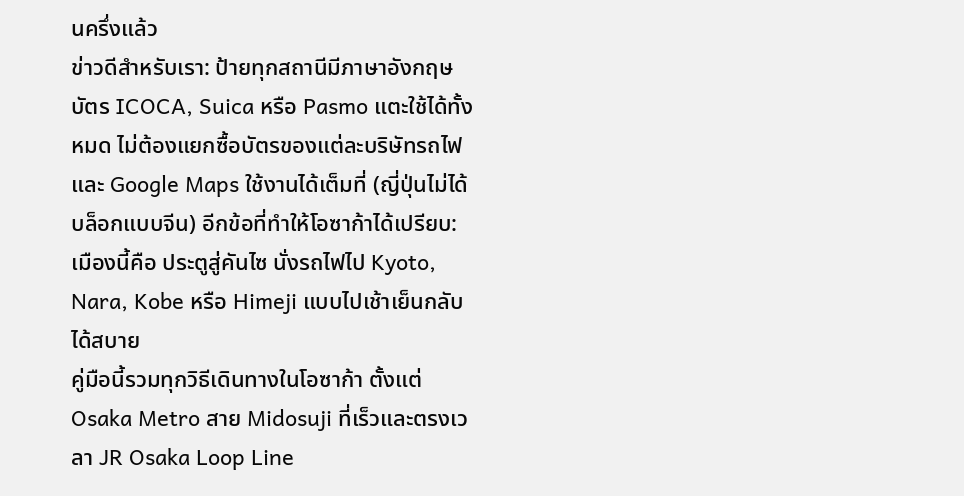นครึ่งแล้ว
ข่าวดีสำหรับเรา: ป้ายทุกสถานีมีภาษาอังกฤษ บัตร ICOCA, Suica หรือ Pasmo แตะใช้ได้ทั้งหมด ไม่ต้องแยกซื้อบัตรของแต่ละบริษัทรถไฟ และ Google Maps ใช้งานได้เต็มที่ (ญี่ปุ่นไม่ได้บล็อกแบบจีน) อีกข้อที่ทำให้โอซาก้าได้เปรียบ: เมืองนี้คือ ประตูสู่คันไซ นั่งรถไฟไป Kyoto, Nara, Kobe หรือ Himeji แบบไปเช้าเย็นกลับได้สบาย
คู่มือนี้รวมทุกวิธีเดินทางในโอซาก้า ตั้งแต่ Osaka Metro สาย Midosuji ที่เร็วและตรงเวลา JR Osaka Loop Line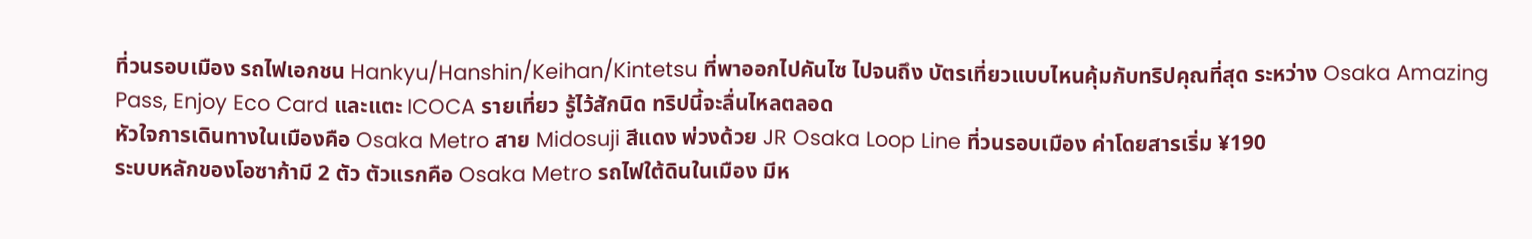ที่วนรอบเมือง รถไฟเอกชน Hankyu/Hanshin/Keihan/Kintetsu ที่พาออกไปคันไซ ไปจนถึง บัตรเที่ยวแบบไหนคุ้มกับทริปคุณที่สุด ระหว่าง Osaka Amazing Pass, Enjoy Eco Card และแตะ ICOCA รายเที่ยว รู้ไว้สักนิด ทริปนี้จะลื่นไหลตลอด
หัวใจการเดินทางในเมืองคือ Osaka Metro สาย Midosuji สีแดง พ่วงด้วย JR Osaka Loop Line ที่วนรอบเมือง ค่าโดยสารเริ่ม ¥190
ระบบหลักของโอซาก้ามี 2 ตัว ตัวแรกคือ Osaka Metro รถไฟใต้ดินในเมือง มีห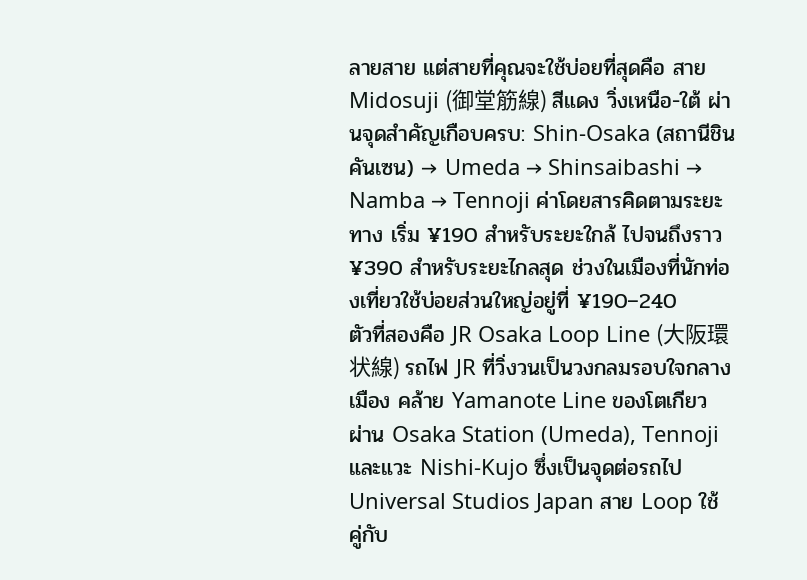ลายสาย แต่สายที่คุณจะใช้บ่อยที่สุดคือ สาย Midosuji (御堂筋線) สีแดง วิ่งเหนือ-ใต้ ผ่านจุดสำคัญเกือบครบ: Shin-Osaka (สถานีชินคันเซน) → Umeda → Shinsaibashi → Namba → Tennoji ค่าโดยสารคิดตามระยะทาง เริ่ม ¥190 สำหรับระยะใกล้ ไปจนถึงราว ¥390 สำหรับระยะไกลสุด ช่วงในเมืองที่นักท่องเที่ยวใช้บ่อยส่วนใหญ่อยู่ที่ ¥190–240
ตัวที่สองคือ JR Osaka Loop Line (大阪環状線) รถไฟ JR ที่วิ่งวนเป็นวงกลมรอบใจกลางเมือง คล้าย Yamanote Line ของโตเกียว ผ่าน Osaka Station (Umeda), Tennoji และแวะ Nishi-Kujo ซึ่งเป็นจุดต่อรถไป Universal Studios Japan สาย Loop ใช้คู่กับ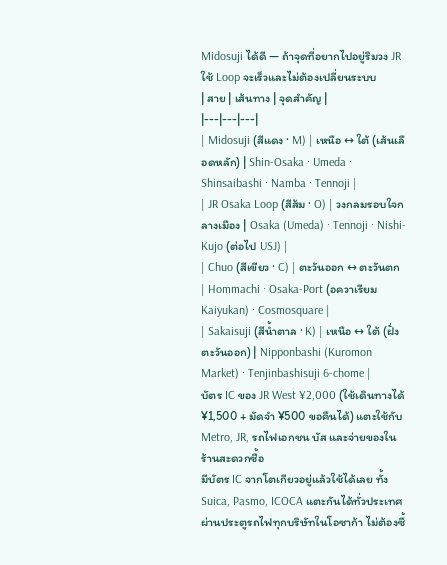Midosuji ได้ดี — ถ้าจุดที่อยากไปอยู่ริมวง JR ใช้ Loop จะเร็วและไม่ต้องเปลี่ยนระบบ
| สาย | เส้นทาง | จุดสำคัญ |
|---|---|---|
| Midosuji (สีแดง · M) | เหนือ ↔ ใต้ (เส้นเลือดหลัก) | Shin-Osaka · Umeda · Shinsaibashi · Namba · Tennoji |
| JR Osaka Loop (สีส้ม · O) | วงกลมรอบใจกลางเมือง | Osaka (Umeda) · Tennoji · Nishi-Kujo (ต่อไป USJ) |
| Chuo (สีเขียว · C) | ตะวันออก ↔ ตะวันตก | Hommachi · Osaka-Port (อควาเรียม Kaiyukan) · Cosmosquare |
| Sakaisuji (สีน้ำตาล · K) | เหนือ ↔ ใต้ (ฝั่งตะวันออก) | Nipponbashi (Kuromon Market) · Tenjinbashisuji 6-chome |
บัตร IC ของ JR West ¥2,000 (ใช้เดินทางได้ ¥1,500 + มัดจำ ¥500 ขอคืนได้) แตะใช้กับ Metro, JR, รถไฟเอกชน บัส และจ่ายของในร้านสะดวกซื้อ
มีบัตร IC จากโตเกียวอยู่แล้วใช้ได้เลย ทั้ง Suica, Pasmo, ICOCA แตะกันได้ทั่วประเทศ ผ่านประตูรถไฟทุกบริษัทในโอซาก้า ไม่ต้องซื้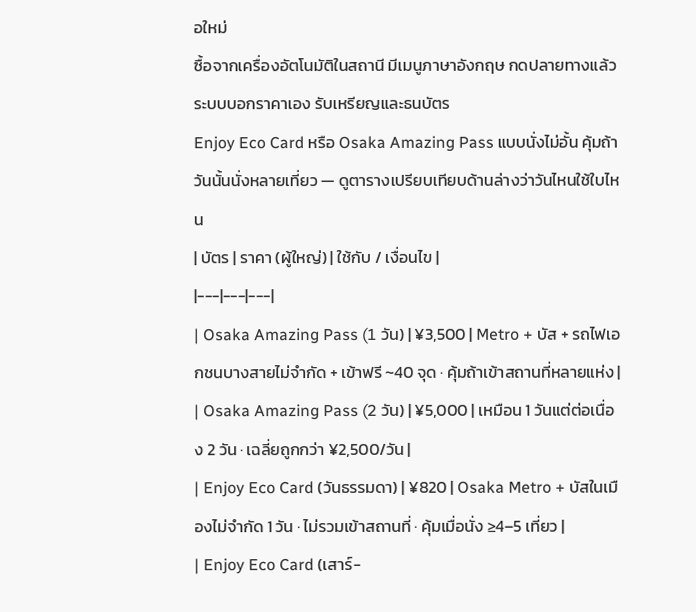อใหม่
ซื้อจากเครื่องอัตโนมัติในสถานี มีเมนูภาษาอังกฤษ กดปลายทางแล้วระบบบอกราคาเอง รับเหรียญและธนบัตร
Enjoy Eco Card หรือ Osaka Amazing Pass แบบนั่งไม่อั้น คุ้มถ้าวันนั้นนั่งหลายเที่ยว — ดูตารางเปรียบเทียบด้านล่างว่าวันไหนใช้ใบไหน
| บัตร | ราคา (ผู้ใหญ่) | ใช้กับ / เงื่อนไข |
|---|---|---|
| Osaka Amazing Pass (1 วัน) | ¥3,500 | Metro + บัส + รถไฟเอกชนบางสายไม่จำกัด + เข้าฟรี ~40 จุด · คุ้มถ้าเข้าสถานที่หลายแห่ง |
| Osaka Amazing Pass (2 วัน) | ¥5,000 | เหมือน 1 วันแต่ต่อเนื่อง 2 วัน · เฉลี่ยถูกกว่า ¥2,500/วัน |
| Enjoy Eco Card (วันธรรมดา) | ¥820 | Osaka Metro + บัสในเมืองไม่จำกัด 1 วัน · ไม่รวมเข้าสถานที่ · คุ้มเมื่อนั่ง ≥4–5 เที่ยว |
| Enjoy Eco Card (เสาร์-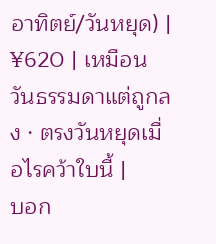อาทิตย์/วันหยุด) | ¥620 | เหมือนวันธรรมดาแต่ถูกลง · ตรงวันหยุดเมื่อไรคว้าใบนี้ |
บอก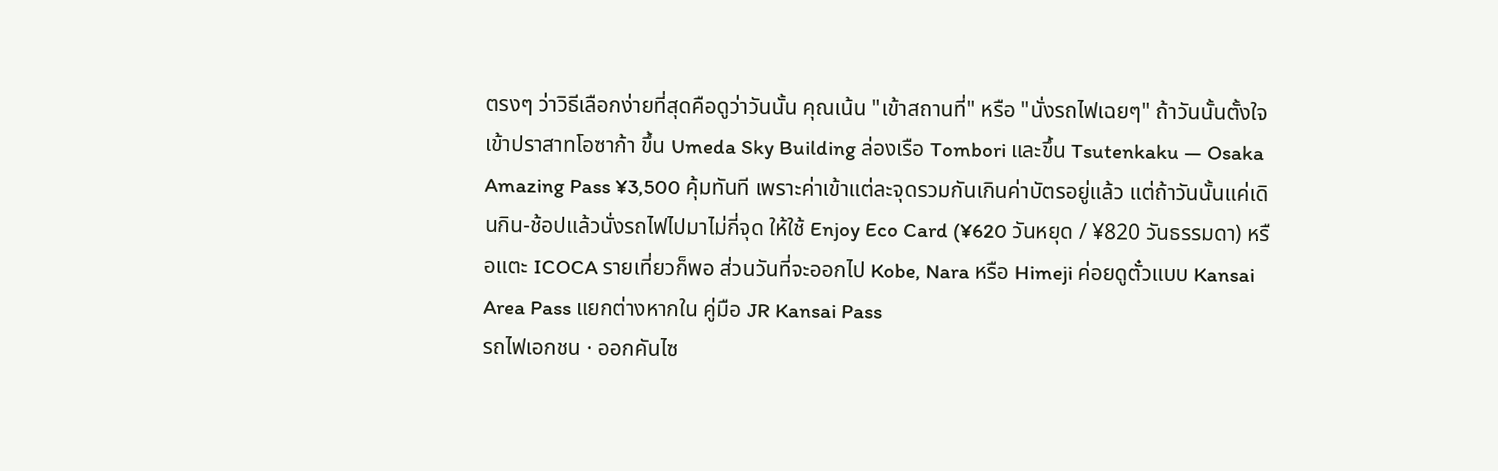ตรงๆ ว่าวิธีเลือกง่ายที่สุดคือดูว่าวันนั้น คุณเน้น "เข้าสถานที่" หรือ "นั่งรถไฟเฉยๆ" ถ้าวันนั้นตั้งใจเข้าปราสาทโอซาก้า ขึ้น Umeda Sky Building ล่องเรือ Tombori และขึ้น Tsutenkaku — Osaka Amazing Pass ¥3,500 คุ้มทันที เพราะค่าเข้าแต่ละจุดรวมกันเกินค่าบัตรอยู่แล้ว แต่ถ้าวันนั้นแค่เดินกิน-ช้อปแล้วนั่งรถไฟไปมาไม่กี่จุด ให้ใช้ Enjoy Eco Card (¥620 วันหยุด / ¥820 วันธรรมดา) หรือแตะ ICOCA รายเที่ยวก็พอ ส่วนวันที่จะออกไป Kobe, Nara หรือ Himeji ค่อยดูตั๋วแบบ Kansai Area Pass แยกต่างหากใน คู่มือ JR Kansai Pass
รถไฟเอกชน · ออกคันไซ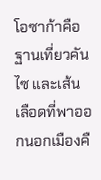โอซาก้าคือ ฐานเที่ยวคันไซ และเส้นเลือดที่พาออกนอกเมืองคื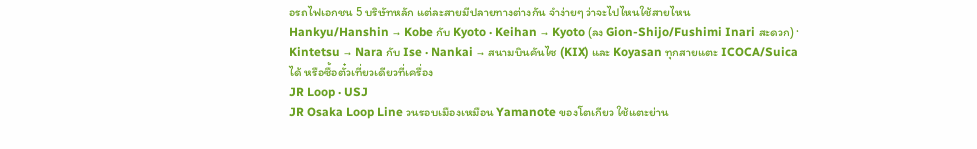อรถไฟเอกชน 5 บริษัทหลัก แต่ละสายมีปลายทางต่างกัน จำง่ายๆ ว่าจะไปไหนใช้สายไหน
Hankyu/Hanshin → Kobe กับ Kyoto · Keihan → Kyoto (ลง Gion-Shijo/Fushimi Inari สะดวก) · Kintetsu → Nara กับ Ise · Nankai → สนามบินคันไซ (KIX) และ Koyasan ทุกสายแตะ ICOCA/Suica ได้ หรือซื้อตั๋วเที่ยวเดียวที่เครื่อง
JR Loop · USJ
JR Osaka Loop Line วนรอบเมืองเหมือน Yamanote ของโตเกียว ใช้แตะย่าน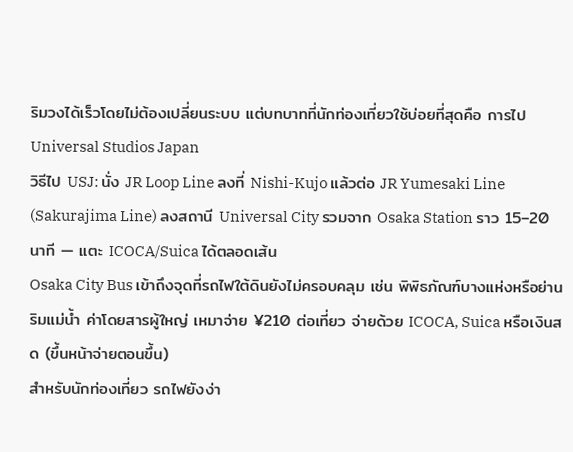ริมวงได้เร็วโดยไม่ต้องเปลี่ยนระบบ แต่บทบาทที่นักท่องเที่ยวใช้บ่อยที่สุดคือ การไป Universal Studios Japan
วิธีไป USJ: นั่ง JR Loop Line ลงที่ Nishi-Kujo แล้วต่อ JR Yumesaki Line (Sakurajima Line) ลงสถานี Universal City รวมจาก Osaka Station ราว 15–20 นาที — แตะ ICOCA/Suica ได้ตลอดเส้น
Osaka City Bus เข้าถึงจุดที่รถไฟใต้ดินยังไม่ครอบคลุม เช่น พิพิธภัณฑ์บางแห่งหรือย่านริมแม่น้ำ ค่าโดยสารผู้ใหญ่ เหมาจ่าย ¥210 ต่อเที่ยว จ่ายด้วย ICOCA, Suica หรือเงินสด (ขึ้นหน้าจ่ายตอนขึ้น)
สำหรับนักท่องเที่ยว รถไฟยังง่า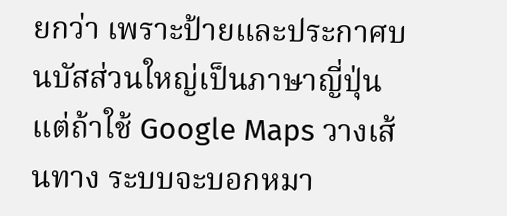ยกว่า เพราะป้ายและประกาศบนบัสส่วนใหญ่เป็นภาษาญี่ปุ่น แต่ถ้าใช้ Google Maps วางเส้นทาง ระบบจะบอกหมา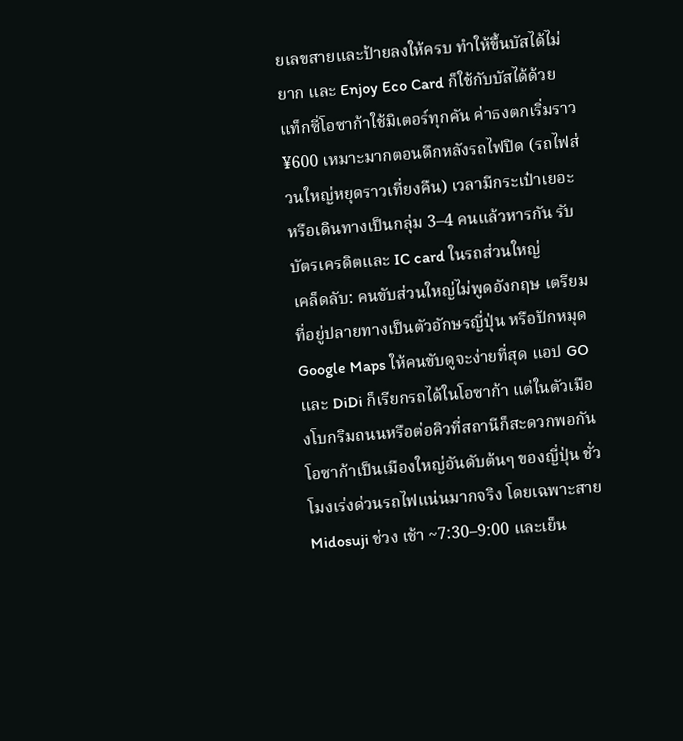ยเลขสายและป้ายลงให้ครบ ทำให้ขึ้นบัสได้ไม่ยาก และ Enjoy Eco Card ก็ใช้กับบัสได้ด้วย
แท็กซี่โอซาก้าใช้มิเตอร์ทุกคัน ค่าธงตกเริ่มราว ¥600 เหมาะมากตอนดึกหลังรถไฟปิด (รถไฟส่วนใหญ่หยุดราวเที่ยงคืน) เวลามีกระเป๋าเยอะ หรือเดินทางเป็นกลุ่ม 3–4 คนแล้วหารกัน รับบัตรเครดิตและ IC card ในรถส่วนใหญ่
เคล็ดลับ: คนขับส่วนใหญ่ไม่พูดอังกฤษ เตรียมที่อยู่ปลายทางเป็นตัวอักษรญี่ปุ่น หรือปักหมุด Google Maps ให้คนขับดูจะง่ายที่สุด แอป GO และ DiDi ก็เรียกรถได้ในโอซาก้า แต่ในตัวเมืองโบกริมถนนหรือต่อคิวที่สถานีก็สะดวกพอกัน
โอซาก้าเป็นเมืองใหญ่อันดับต้นๆ ของญี่ปุ่น ชั่วโมงเร่งด่วนรถไฟแน่นมากจริง โดยเฉพาะสาย Midosuji ช่วง เช้า ~7:30–9:00 และเย็น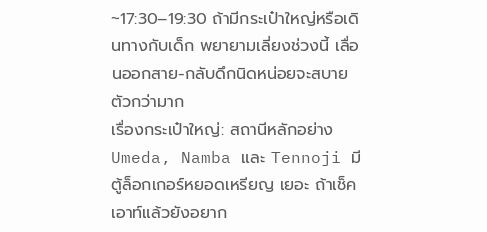~17:30–19:30 ถ้ามีกระเป๋าใหญ่หรือเดินทางกับเด็ก พยายามเลี่ยงช่วงนี้ เลื่อนออกสาย-กลับดึกนิดหน่อยจะสบายตัวกว่ามาก
เรื่องกระเป๋าใหญ่: สถานีหลักอย่าง Umeda, Namba และ Tennoji มีตู้ล็อกเกอร์หยอดเหรียญ เยอะ ถ้าเช็คเอาท์แล้วยังอยาก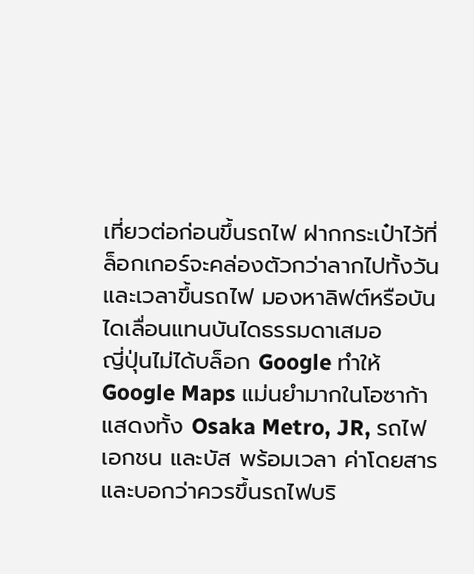เที่ยวต่อก่อนขึ้นรถไฟ ฝากกระเป๋าไว้ที่ล็อกเกอร์จะคล่องตัวกว่าลากไปทั้งวัน และเวลาขึ้นรถไฟ มองหาลิฟต์หรือบันไดเลื่อนแทนบันไดธรรมดาเสมอ
ญี่ปุ่นไม่ได้บล็อก Google ทำให้ Google Maps แม่นยำมากในโอซาก้า แสดงทั้ง Osaka Metro, JR, รถไฟเอกชน และบัส พร้อมเวลา ค่าโดยสาร และบอกว่าควรขึ้นรถไฟบริ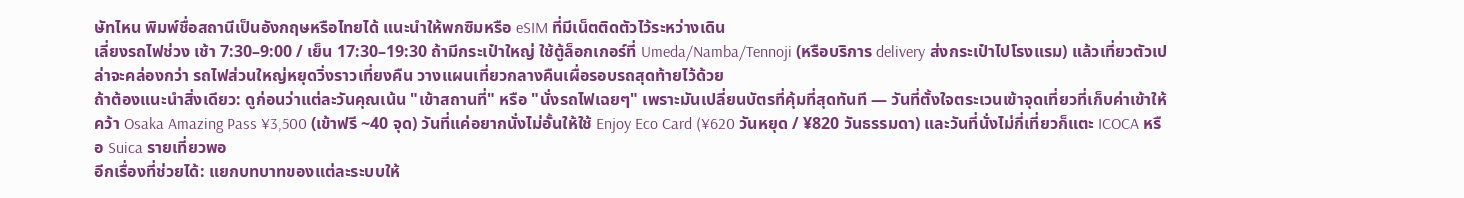ษัทไหน พิมพ์ชื่อสถานีเป็นอังกฤษหรือไทยได้ แนะนำให้พกซิมหรือ eSIM ที่มีเน็ตติดตัวไว้ระหว่างเดิน
เลี่ยงรถไฟช่วง เช้า 7:30–9:00 / เย็น 17:30–19:30 ถ้ามีกระเป๋าใหญ่ ใช้ตู้ล็อกเกอร์ที่ Umeda/Namba/Tennoji (หรือบริการ delivery ส่งกระเป๋าไปโรงแรม) แล้วเที่ยวตัวเปล่าจะคล่องกว่า รถไฟส่วนใหญ่หยุดวิ่งราวเที่ยงคืน วางแผนเที่ยวกลางคืนเผื่อรอบรถสุดท้ายไว้ด้วย
ถ้าต้องแนะนำสิ่งเดียว: ดูก่อนว่าแต่ละวันคุณเน้น "เข้าสถานที่" หรือ "นั่งรถไฟเฉยๆ" เพราะมันเปลี่ยนบัตรที่คุ้มที่สุดทันที — วันที่ตั้งใจตระเวนเข้าจุดเที่ยวที่เก็บค่าเข้าให้คว้า Osaka Amazing Pass ¥3,500 (เข้าฟรี ~40 จุด) วันที่แค่อยากนั่งไม่อั้นให้ใช้ Enjoy Eco Card (¥620 วันหยุด / ¥820 วันธรรมดา) และวันที่นั่งไม่กี่เที่ยวก็แตะ ICOCA หรือ Suica รายเที่ยวพอ
อีกเรื่องที่ช่วยได้: แยกบทบาทของแต่ละระบบให้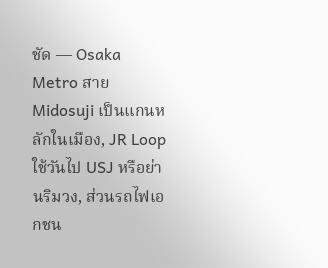ชัด — Osaka Metro สาย Midosuji เป็นแกนหลักในเมือง, JR Loop ใช้วันไป USJ หรือย่านริมวง, ส่วนรถไฟเอกชน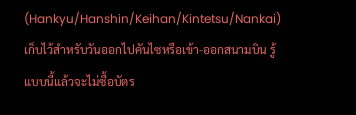(Hankyu/Hanshin/Keihan/Kintetsu/Nankai) เก็บไว้สำหรับวันออกไปคันไซหรือเข้า-ออกสนามบิน รู้แบบนี้แล้วจะไม่ซื้อบัตร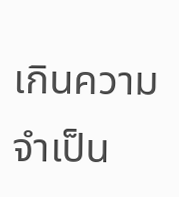เกินความจำเป็น